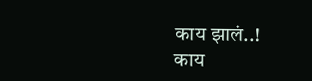काय झालं..!
काय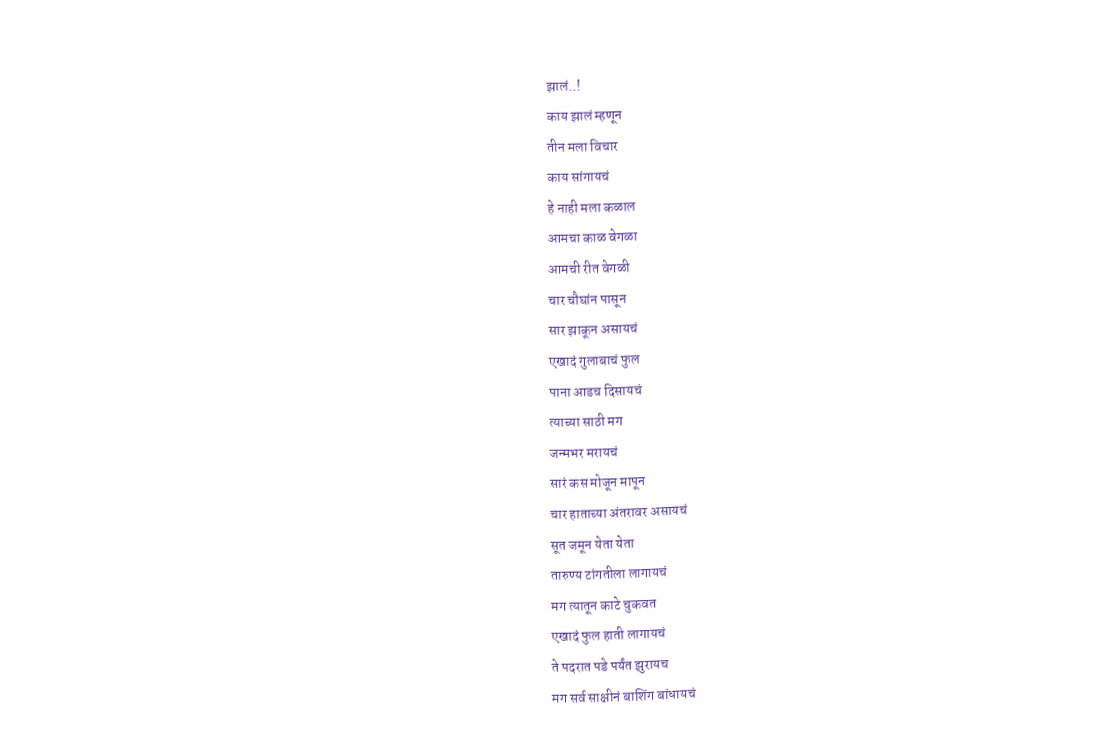झालं..!
काय झालं म्हणून
तीन मला विचार
काय सांगायचं
हे नाही मला कळाल
आमचा काळ वेगळा
आमची रीत वेगळी
चार चौघांन पासून
सार झाकून असायचं
एखादं गुलाबाचं फुल
पाना आडच दिसायचं
त्याच्या साठी मग
जन्मभर मरायचं
सारं कस मोजून मापून
चार हाताच्या अंतरावर असायचं
सूत जमून येता येता
तारुण्य टांगतीला लागायचं
मग त्यातून काटे चुकवत
एखादं फुल हाती लागायचं
ते पदरात पडे पर्यंत झुरायच
मग सर्व साक्षीनं बाशिंग बांधायचं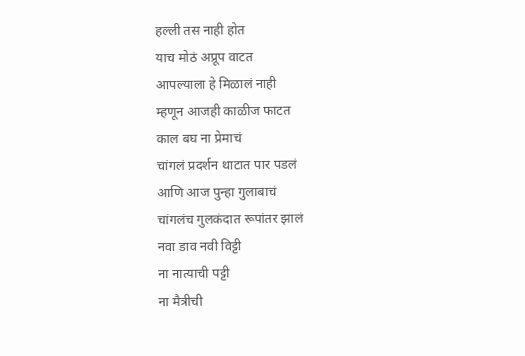हल्ली तस नाही होत
याच मोठं अप्रूप वाटत
आपल्याला हे मिळालं नाही
म्हणून आजही काळीज फाटत
काल बघ ना प्रेमाचं
चांगलं प्रदर्शन थाटात पार पडलं
आणि आज पुन्हा गुलाबाचं
चांगलंच गुलकंदात रूपांतर झालं
नवा डाव नवी विट्टी
ना नात्याची पट्टी
ना मैत्रीची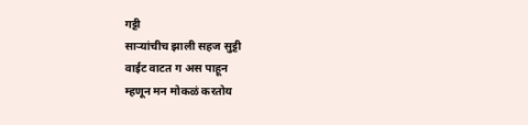गट्टी
साऱ्यांचीच झाली सहज सुट्टी
वाईट वाटत ग अस पाहून
म्हणून मन मोकळं करतोय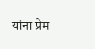यांना प्रेम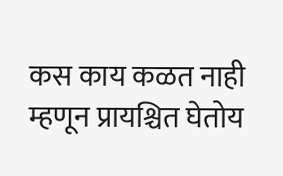कस काय कळत नाही
म्हणून प्रायश्चित घेतोय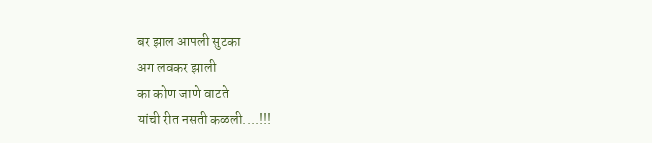बर झाल आपली सुटका
अग लवकर झाली
का कोण जाणे वाटते
यांची रीत नसती कळली....!!!